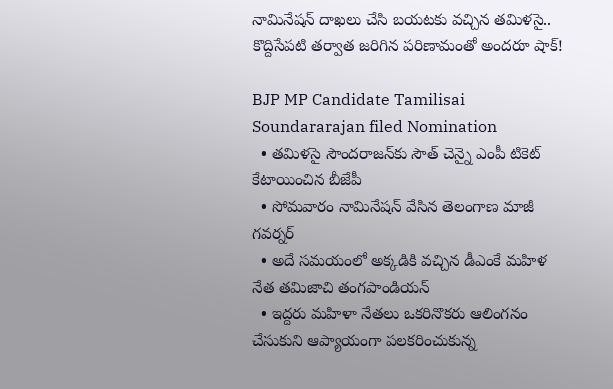నామినేష‌న్ దాఖ‌లు చేసి బ‌య‌ట‌కు వ‌చ్చిన త‌మిళ‌సై.. కొద్దిసేప‌టి త‌ర్వాత జ‌రిగిన‌ ప‌రిణామంతో అంద‌రూ షాక్‌!

BJP MP Candidate Tamilisai Soundararajan filed Nomination
  • త‌మిళ‌సై సౌంద‌రాజ‌న్‌కు సౌత్‌ చెన్నై ఎంపీ టికెట్ కేటాయించిన బీజేపీ
  • సోమ‌వారం నామినేష‌న్ వేసిన తెలంగాణ మాజీ గ‌వ‌ర్న‌ర్‌
  • అదే స‌మ‌యంలో అక్క‌డికి వ‌చ్చిన‌ డీఎంకే మ‌హిళ నేత త‌మిజాచి తంగ‌పాండియ‌న్
  • ఇద్ద‌రు మ‌హిళా నేత‌లు ఒక‌రినొక‌రు ఆలింగనం చేసుకుని ఆప్యాయంగా ప‌ల‌క‌రించుకున్న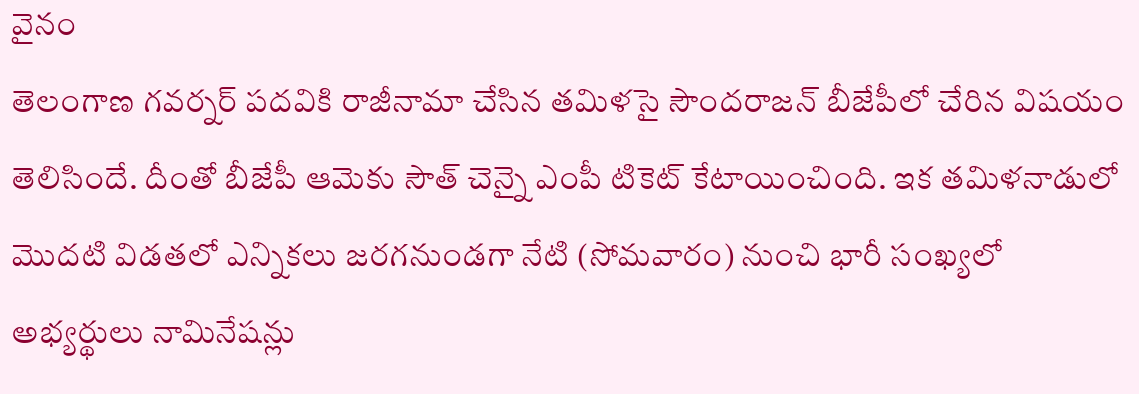వైనం
తెలంగాణ గ‌వ‌ర్న‌ర్ ప‌ద‌వికి రాజీనామా చేసిన త‌మిళ‌సై సౌంద‌రాజ‌న్ బీజేపీలో చేరిన విష‌యం తెలిసిందే. దీంతో బీజేపీ ఆమెకు సౌత్‌ చెన్నై ఎంపీ టికెట్ కేటాయించింది. ఇక‌ త‌మిళ‌నాడులో మొద‌టి విడ‌త‌లో ఎన్నిక‌లు జ‌ర‌గ‌నుండ‌గా నేటి (సోమ‌వారం) నుంచి భారీ సంఖ్య‌లో అభ్య‌ర్థులు నామినేష‌న్లు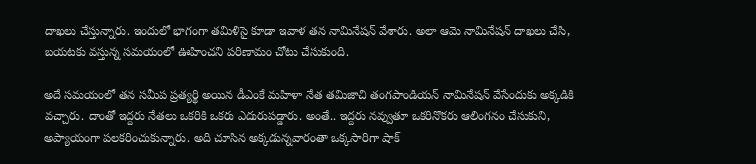దాఖ‌లు చేస్తున్నారు. ఇందులో భాగంగా తమిళి‌సై కూడా ఇవాళ‌ త‌న నామినేష‌న్ వేశారు. అలా ఆమె నామినేష‌న్ దాఖ‌లు చేసి, బ‌య‌ట‌కు వ‌స్తున్న స‌మ‌యంలో ఊహించ‌ని ప‌రిణామం చోటు చేసుకుంది.

అదే స‌మ‌యంలో త‌న స‌మీప ప్ర‌త్య‌ర్థి అయిన డీఎంకే మహిళా నేత త‌మిజాచి తంగ‌పాండియ‌న్ నామినేష‌న్ వేసేందుకు అక్క‌డికి వ‌చ్చారు. దాంతో ఇద్ద‌రు నేత‌లు ఒక‌రికి ఒక‌రు ఎదురుప‌డ్డారు. అంతే.. ఇద్ద‌రు న‌వ్వుతూ ఒక‌రినొక‌రు ఆలింగనం చేసుకుని, అప్యాయంగా ప‌ల‌క‌రించుకున్నారు. అది చూసిన‌ అక్క‌డున్న‌వారంతా ఒక్కసారిగా షాక్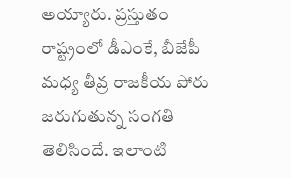అయ్యారు. ప్ర‌స్తుతం రాష్ట్రంలో డీఎంకే, బీజేపీ మ‌ధ్య తీవ్ర రాజ‌కీయ పోరు జ‌రుగుతున్న సంగ‌తి తెలిసిందే. ఇలాంటి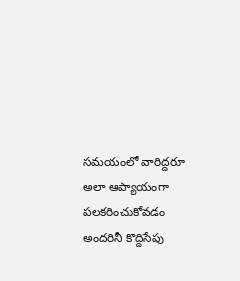స‌మ‌యంలో వారిద్ద‌రూ అలా ఆప్యాయంగా ప‌ల‌క‌రించుకోవ‌డం అంద‌రినీ కొద్దిసేపు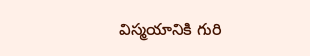విస్మ‌యానికి గురి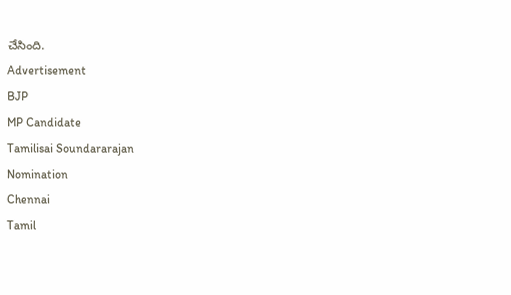చేసింది.
Advertisement
BJP
MP Candidate
Tamilisai Soundararajan
Nomination
Chennai
Tamil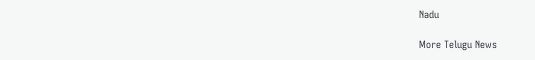Nadu

More Telugu News